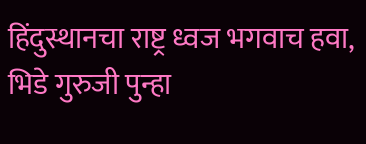हिंदुस्थानचा राष्ट्र ध्वज भगवाच हवा, भिडे गुरुजी पुन्हा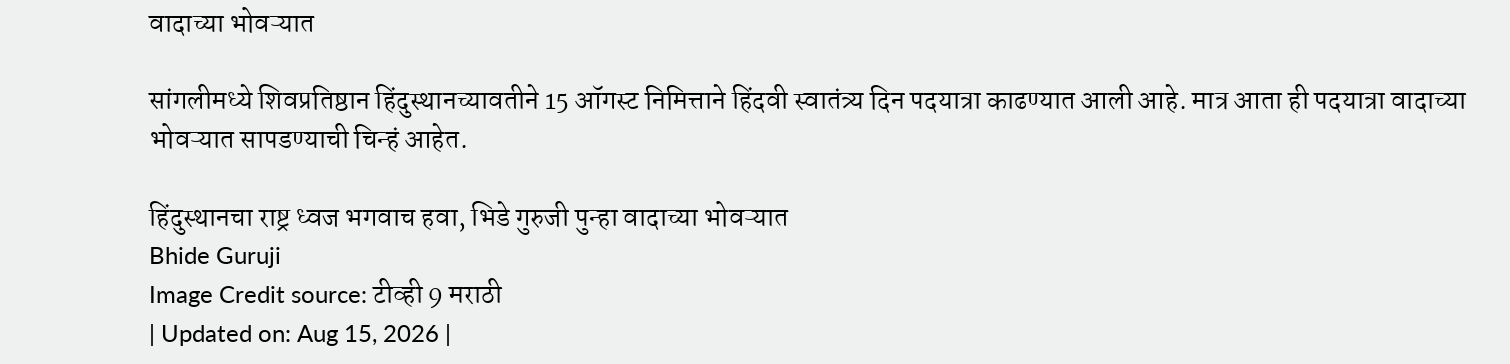वादाच्या भोवऱ्यात

सांगलीमध्ये शिवप्रतिष्ठान हिंदुस्थानच्यावतीने 15 ऑगस्ट निमित्ताने हिंदवी स्वातंत्र्य दिन पदयात्रा काढण्यात आली आहे. मात्र आता ही पदयात्रा वादाच्या भोवऱ्यात सापडण्याची चिन्हं आहेत.

हिंदुस्थानचा राष्ट्र ध्वज भगवाच हवा, भिडे गुरुजी पुन्हा वादाच्या भोवऱ्यात
Bhide Guruji
Image Credit source: टीव्ही 9 मराठी
| Updated on: Aug 15, 2026 |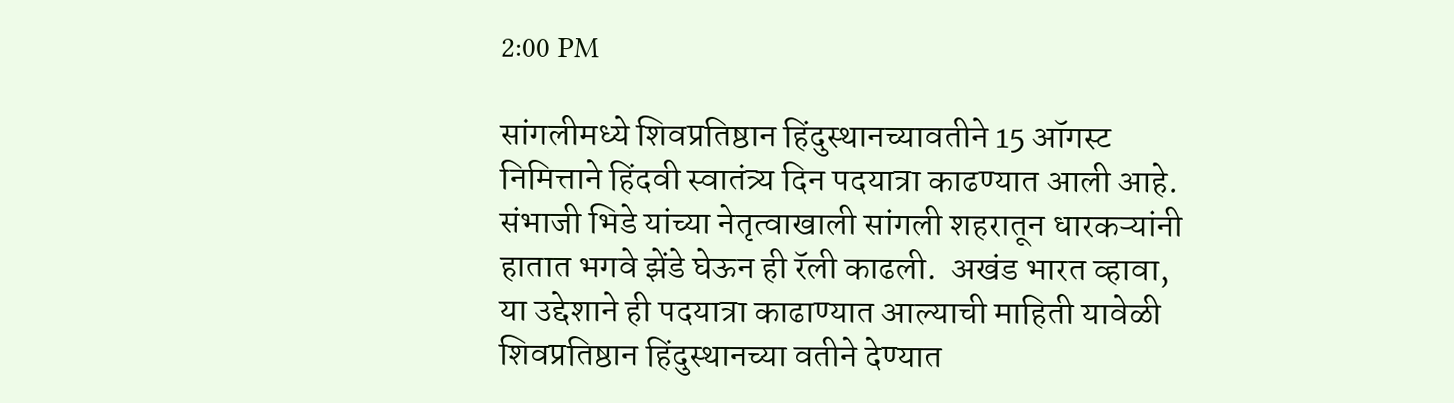2:00 PM

सांगलीमध्ये शिवप्रतिष्ठान हिंदुस्थानच्यावतीने 15 ऑगस्ट निमित्ताने हिंदवी स्वातंत्र्य दिन पदयात्रा काढण्यात आली आहे. संभाजी भिडे यांच्या नेतृत्वाखाली सांगली शहरातून धारकऱ्यांनी हातात भगवे झेंडे घेऊन ही रॅली काढली.  अखंड भारत व्हावा, या उद्देशाने ही पदयात्रा काढाण्यात आल्याची माहिती यावेळी शिवप्रतिष्ठान हिंदुस्थानच्या वतीने देण्यात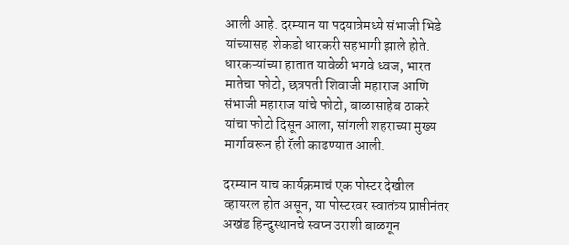आली आहे. दरम्यान या पदयात्रेमध्ये संभाजी भिडे यांच्यासह  शेकडो धारकरी सहभागी झाले होते. धारकऱ्यांच्या हातात यावेळी भगवे ध्वज, भारत मातेचा फोटो, छत्रपती शिवाजी महाराज आणि संभाजी महाराज यांचे फोटो, बाळासाहेब ठाकरे यांचा फोटो दिसून आला, सांगली शहराच्या मुख्य मार्गावरून ही रॅली काढण्यात आली.

दरम्यान याच कार्यक्रमाचं एक पोस्टर देखील व्हायरल होत असून, या पोस्टरवर स्वातंत्र्य प्राप्तीनंतर अखंड हिन्दुस्थानचे स्वप्न उराशी बाळगून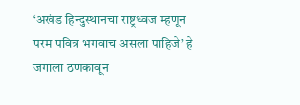‘अखंड हिन्दुस्थानचा राष्ट्रध्वज म्हणून परम पवित्र भगवाच असला पाहिजे’ हे जगाला ठणकावून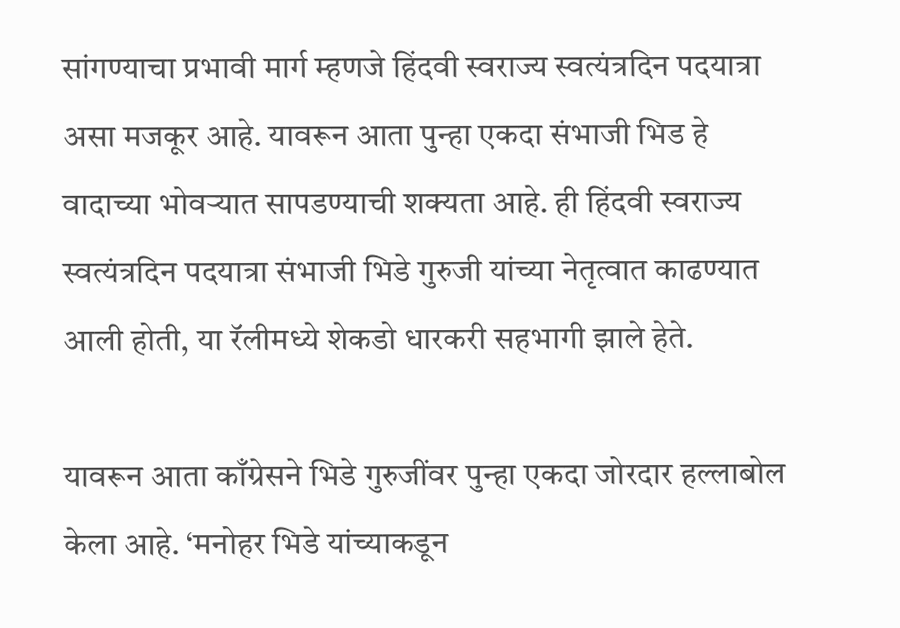सांगण्याचा प्रभावी मार्ग म्हणजे हिंदवी स्वराज्य स्वत्यंत्रदिन पदयात्रा असा मजकूर आहे. यावरून आता पुन्हा एकदा संभाजी भिड हे वादाच्या भोवऱ्यात सापडण्याची शक्यता आहे. ही हिंदवी स्वराज्य स्वत्यंत्रदिन पदयात्रा संभाजी भिडे गुरुजी यांच्या नेतृत्वात काढण्यात आली होती, या रॅलीमध्ये शेकडो धारकरी सहभागी झाले हेते.

यावरून आता काँग्रेसने भिडे गुरुजींवर पुन्हा एकदा जोरदार हल्लाबोल केला आहे. ‘मनोहर भिडे यांच्याकडून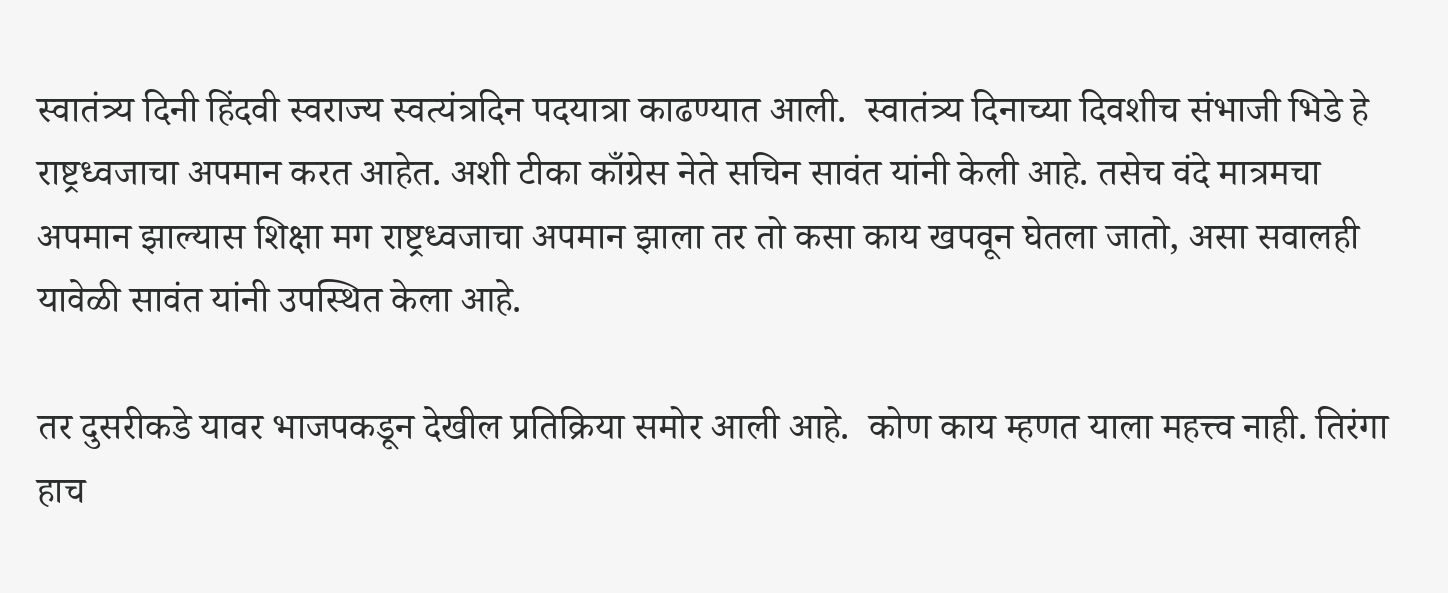स्वातंत्र्य दिनी हिंदवी स्वराज्य स्वत्यंत्रदिन पदयात्रा काढण्यात आली.  स्वातंत्र्य दिनाच्या दिवशीच संभाजी भिडे हे राष्ट्रध्वजाचा अपमान करत आहेत. अशी टीका काँग्रेस नेते सचिन सावंत यांनी केली आहे. तसेच वंदे मात्रमचा अपमान झाल्यास शिक्षा मग राष्ट्रध्वजाचा अपमान झाला तर तो कसा काय खपवून घेतला जातो, असा सवालही यावेळी सावंत यांनी उपस्थित केला आहे.

तर दुसरीकडे यावर भाजपकडून देखील प्रतिक्रिया समोर आली आहे.  कोण काय म्हणत याला महत्त्व नाही. तिरंगा हाच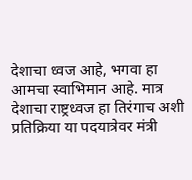देशाचा ध्वज आहे, भगवा हा आमचा स्वाभिमान आहे. मात्र देशाचा राष्ट्रध्वज हा तिरंगाच अशी प्रतिक्रिया या पदयात्रेवर मंत्री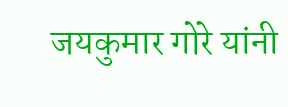जयकुमार गोरे यांनी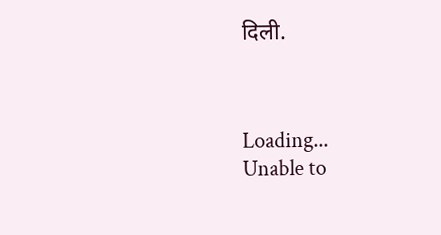दिली.



Loading...
Unable to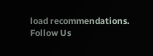load recommendations.
Follow Us